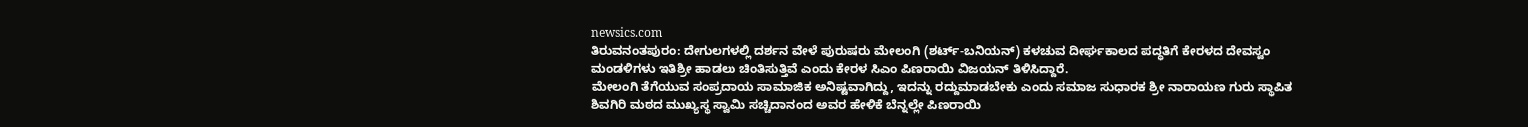newsics.com
ತಿರುವನಂತಪುರಂ: ದೇಗುಲಗಳಲ್ಲಿ ದರ್ಶನ ವೇಳೆ ಪುರುಷರು ಮೇಲಂಗಿ (ಶರ್ಟ್-ಬನಿಯನ್) ಕಳಚುವ ದೀರ್ಘಕಾಲದ ಪದ್ಧತಿಗೆ ಕೇರಳದ ದೇವಸ್ವಂ ಮಂಡಳಿಗಳು ಇತಿಶ್ರೀ ಹಾಡಲು ಚಿಂತಿಸುತ್ತಿವೆ ಎಂದು ಕೇರಳ ಸಿಎಂ ಪಿಣರಾಯಿ ವಿಜಯನ್ ತಿಳಿಸಿದ್ದಾರೆ.
ಮೇಲಂಗಿ ತೆಗೆಯುವ ಸಂಪ್ರದಾಯ ಸಾಮಾಜಿಕ ಅನಿಷ್ಟವಾಗಿದ್ದು, ಇದನ್ನು ರದ್ದುಮಾಡಬೇಕು ಎಂದು ಸಮಾಜ ಸುಧಾರಕ ಶ್ರೀ ನಾರಾಯಣ ಗುರು ಸ್ಥಾಪಿತ ಶಿವಗಿರಿ ಮಠದ ಮುಖ್ಯಸ್ಥ ಸ್ವಾಮಿ ಸಚ್ಚಿದಾನಂದ ಅವರ ಹೇಳಿಕೆ ಬೆನ್ನಲ್ಲೇ ಪಿಣರಾಯಿ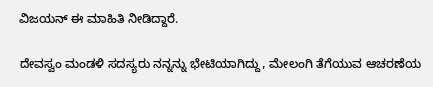ವಿಜಯನ್ ಈ ಮಾಹಿತಿ ನೀಡಿದ್ದಾರೆ.

ದೇವಸ್ವಂ ಮಂಡಳಿ ಸದಸ್ಯರು ನನ್ನನ್ನು ಭೇಟಿಯಾಗಿದ್ದು, ಮೇಲಂಗಿ ತೆಗೆಯುವ ಆಚರಣೆಯ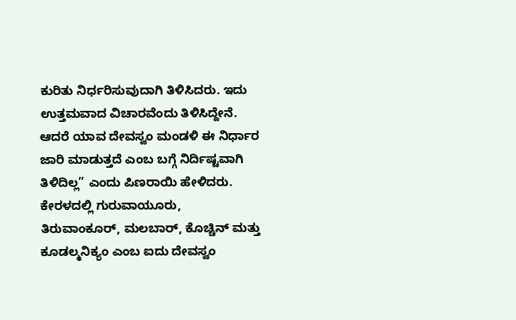ಕುರಿತು ನಿರ್ಧರಿಸುವುದಾಗಿ ತಿಳಿಸಿದರು. ಇದು ಉತ್ತಮವಾದ ವಿಚಾರವೆಂದು ತಿಳಿಸಿದ್ದೇನೆ. ಆದರೆ ಯಾವ ದೇವಸ್ವಂ ಮಂಡಳಿ ಈ ನಿರ್ಧಾರ ಜಾರಿ ಮಾಡುತ್ತದೆ ಎಂಬ ಬಗ್ಗೆ ನಿರ್ದಿಷ್ಟವಾಗಿ ತಿಳಿದಿಲ್ಲ” ಎಂದು ಪಿಣರಾಯಿ ಹೇಳಿದರು.
ಕೇರಳದಲ್ಲಿ ಗುರುವಾಯೂರು, ತಿರುವಾಂಕೂರ್, ಮಲಬಾರ್, ಕೊಚ್ಚಿನ್ ಮತ್ತು ಕೂಡಲ್ಮನಿಕ್ಯಂ ಎಂಬ ಐದು ದೇವಸ್ವಂ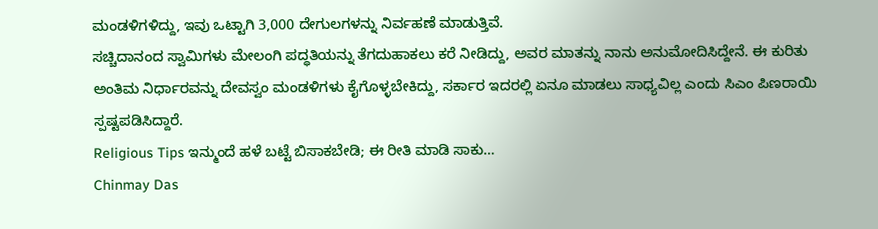ಮಂಡಳಿಗಳಿದ್ದು, ಇವು ಒಟ್ಟಾಗಿ 3,000 ದೇಗುಲಗಳನ್ನು ನಿರ್ವಹಣೆ ಮಾಡುತ್ತಿವೆ.
ಸಚ್ಚಿದಾನಂದ ಸ್ವಾಮಿಗಳು ಮೇಲಂಗಿ ಪದ್ಧತಿಯನ್ನು ತೆಗದುಹಾಕಲು ಕರೆ ನೀಡಿದ್ದು, ಅವರ ಮಾತನ್ನು ನಾನು ಅನುಮೋದಿಸಿದ್ದೇನೆ. ಈ ಕುರಿತು ಅಂತಿಮ ನಿರ್ಧಾರವನ್ನು ದೇವಸ್ವಂ ಮಂಡಳಿಗಳು ಕೈಗೊಳ್ಳಬೇಕಿದ್ದು, ಸರ್ಕಾರ ಇದರಲ್ಲಿ ಏನೂ ಮಾಡಲು ಸಾಧ್ಯವಿಲ್ಲ ಎಂದು ಸಿಎಂ ಪಿಣರಾಯಿ ಸ್ಪಷ್ಟಪಡಿಸಿದ್ದಾರೆ.
Religious Tips ಇನ್ಮುಂದೆ ಹಳೆ ಬಟ್ಟೆ ಬಿಸಾಕಬೇಡಿ; ಈ ರೀತಿ ಮಾಡಿ ಸಾಕು…
Chinmay Das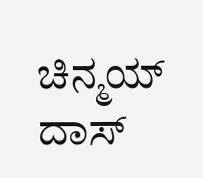ಚಿನ್ಮಯ್ ದಾಸ್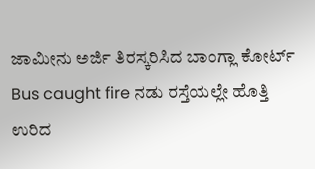ಜಾಮೀನು ಅರ್ಜಿ ತಿರಸ್ಕರಿಸಿದ ಬಾಂಗ್ಲಾ ಕೋರ್ಟ್
Bus caught fire ನಡು ರಸ್ತೆಯಲ್ಲೇ ಹೊತ್ತಿ ಉರಿದ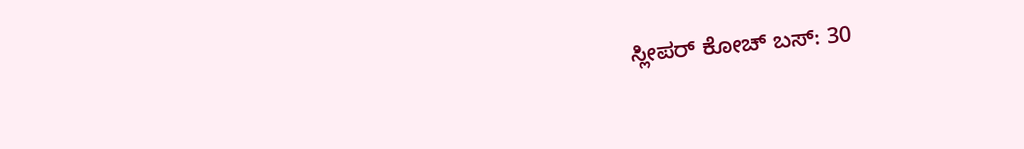ಸ್ಲೀಪರ್ ಕೋಚ್ ಬಸ್: 30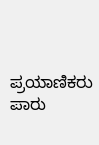ಪ್ರಯಾಣಿಕರು ಪಾರು